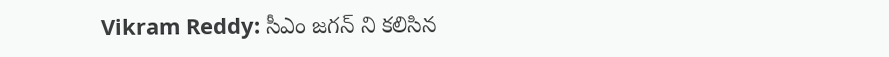Vikram Reddy: సీఎం జగన్ ని కలిసిన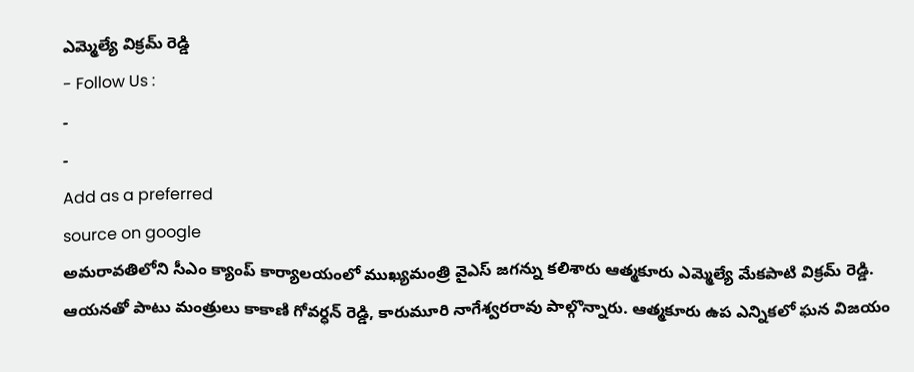ఎమ్మెల్యే విక్రమ్ రెడ్డి
- Follow Us :
-
-
Add as a preferred
source on google
అమరావతిలోని సీఎం క్యాంప్ కార్యాలయంలో ముఖ్యమంత్రి వైఎస్ జగన్ను కలిశారు ఆత్మకూరు ఎమ్మెల్యే మేకపాటి విక్రమ్ రెడ్డి. ఆయనతో పాటు మంత్రులు కాకాణి గోవర్ధన్ రెడ్డి, కారుమూరి నాగేశ్వరరావు పాల్గొన్నారు. ఆత్మకూరు ఉప ఎన్నికలో ఘన విజయం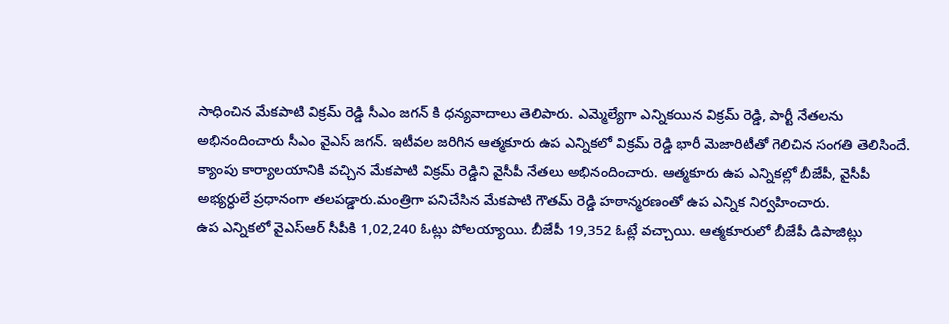సాధించిన మేకపాటి విక్రమ్ రెడ్డి సీఎం జగన్ కి ధన్యవాదాలు తెలిపారు. ఎమ్మెల్యేగా ఎన్నికయిన విక్రమ్ రెడ్డి, పార్టీ నేతలను అభినందించారు సీఎం వైఎస్ జగన్. ఇటీవల జరిగిన ఆత్మకూరు ఉప ఎన్నికలో విక్రమ్ రెడ్డి భారీ మెజారిటీతో గెలిచిన సంగతి తెలిసిందే. క్యాంపు కార్యాలయానికి వచ్చిన మేకపాటి విక్రమ్ రెడ్డిని వైసీపీ నేతలు అభినందించారు. ఆత్మకూరు ఉప ఎన్నికల్లో బీజేపీ, వైసీపీ అభ్యర్ధులే ప్రధానంగా తలపడ్డారు.మంత్రిగా పనిచేసిన మేకపాటి గౌతమ్ రెడ్డి హఠాన్మరణంతో ఉప ఎన్నిక నిర్వహించారు.
ఉప ఎన్నికలో వైఎస్ఆర్ సీపీకి 1,02,240 ఓట్లు పోలయ్యాయి. బీజేపీ 19,352 ఓట్లే వచ్చాయి. ఆత్మకూరులో బీజేపీ డిపాజిట్లు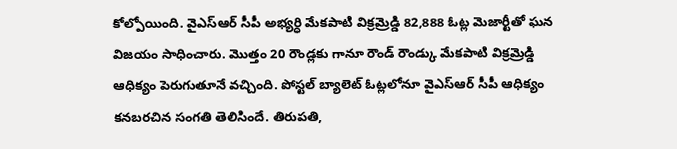కోల్పోయింది. వైఎస్ఆర్ సీపీ అభ్యర్ధి మేకపాటి విక్రమ్రెడ్డి 82,888 ఓట్ల మెజార్టీతో ఘన విజయం సాధించారు. మొత్తం 20 రౌండ్లకు గానూ రౌండ్ రౌండ్కు మేకపాటి విక్రమ్రెడ్డి ఆధిక్యం పెరుగుతూనే వచ్చింది. పోస్టల్ బ్యాలెట్ ఓట్లలోనూ వైఎస్ఆర్ సీపీ ఆధిక్యం కనబరచిన సంగతి తెలిసిందే. తిరుపతి,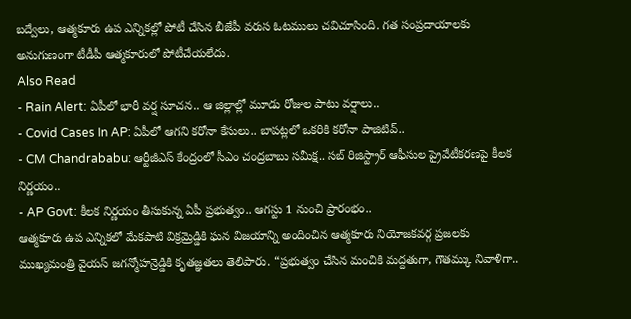బద్వేలు, ఆత్మకూరు ఉప ఎన్నికల్లో పోటీ చేసిన బీజేపీ వరుస ఓటములు చవిచూసింది. గత సంప్రదాయాలకు అనుగుణంగా టీడీపీ ఆత్మకూరులో పోటీచేయలేదు.
Also Read
- Rain Alert: ఏపీలో భారీ వర్ష సూచన.. ఆ జిల్లాల్లో మూడు రోజుల పాటు వర్షాలు..
- Covid Cases In AP: ఏపీలో ఆగని కరోనా కేసులు.. బాపట్లలో ఒకరికి కరోనా పాజిటివ్..
- CM Chandrababu: ఆర్టీజీఎస్ కేంద్రంలో సీఎం చంద్రబాబు సమీక్ష.. సబ్ రిజిస్ట్రార్ ఆఫీసుల ప్రైవేటీకరణపై కీలక నిర్ణయం..
- AP Govt: కీలక నిర్ణయం తీసుకున్న ఏపీ ప్రభుత్వం.. ఆగస్టు 1 నుంచి ప్రారంభం..
ఆత్మకూరు ఉప ఎన్నికలో మేకపాటి విక్రమ్రెడ్డికి ఘన విజయాన్ని అందించిన ఆత్మకూరు నియోజకవర్గ ప్రజలకు ముఖ్యమంత్రి వైయస్ జగన్మోహన్రెడ్డికి కృతజ్ఞతలు తెలిపారు. “ప్రభుత్వం చేసిన మంచికి మద్దతుగా, గౌతమ్కు నివాళిగా..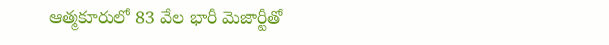ఆత్మకూరులో 83 వేల భారీ మెజార్టీతో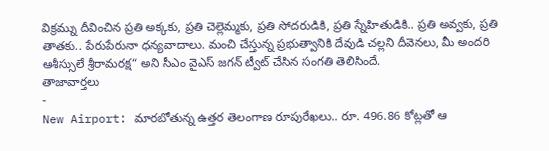విక్రమ్ను దీవించిన ప్రతి అక్కకు, ప్రతి చెల్లెమ్మకు, ప్రతి సోదరుడికి, ప్రతి స్నేహితుడికి.. ప్రతి అవ్వకు, ప్రతి తాతకు.. పేరుపేరునా ధన్యవాదాలు. మంచి చేస్తున్న ప్రభుత్వానికి దేవుడి చల్లని దీవెనలు, మీ అందరి ఆశీస్సులే శ్రీరామరక్ష“ అని సీఎం వైఎస్ జగన్ ట్వీట్ చేసిన సంగతి తెలిసిందే.
తాజావార్తలు
-
New Airport: మారబోతున్న ఉత్తర తెలంగాణ రూపురేఖలు.. రూ. 496.86 కోట్లతో ఆ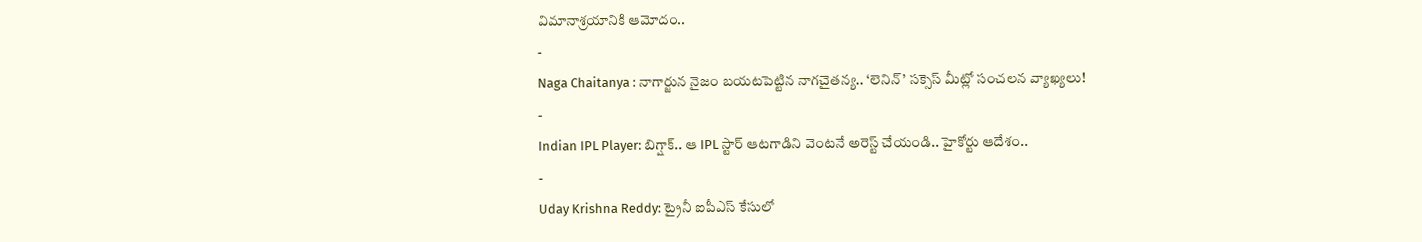విమానాశ్రయానికి ఆమోదం..
-
Naga Chaitanya : నాగార్జున నైజం బయటపెట్టిన నాగచైతన్య.. ‘లెనిన్’ సక్సెస్ మీట్లో సంచలన వ్యాఖ్యలు!
-
Indian IPL Player: బిగ్షాక్.. ఆ IPL స్టార్ ఆటగాడిని వెంటనే అరెస్ట్ చేయండి.. హైకోర్టు ఆదేశం..
-
Uday Krishna Reddy: ట్రైనీ ఐపీఎస్ కేసులో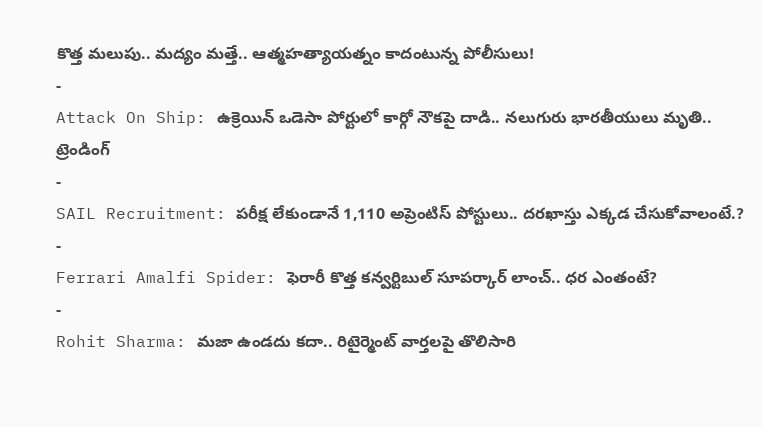కొత్త మలుపు.. మద్యం మత్తే.. ఆత్మహత్యాయత్నం కాదంటున్న పోలీసులు!
-
Attack On Ship: ఉక్రెయిన్ ఒడెసా పోర్టులో కార్గో నౌకపై దాడి.. నలుగురు భారతీయులు మృతి..
ట్రెండింగ్
-
SAIL Recruitment: పరీక్ష లేకుండానే 1,110 అప్రెంటిస్ పోస్టులు.. దరఖాస్తు ఎక్కడ చేసుకోవాలంటే.?
-
Ferrari Amalfi Spider: ఫెరారీ కొత్త కన్వర్టిబుల్ సూపర్కార్ లాంచ్.. ధర ఎంతంటే?
-
Rohit Sharma: మజా ఉండదు కదా.. రిటైర్మెంట్ వార్తలపై తొలిసారి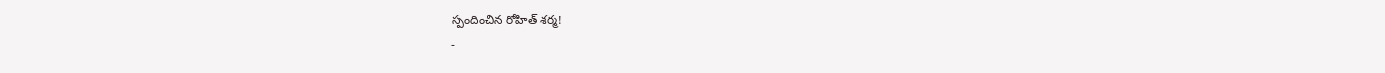స్పందించిన రోహిత్ శర్మ!
-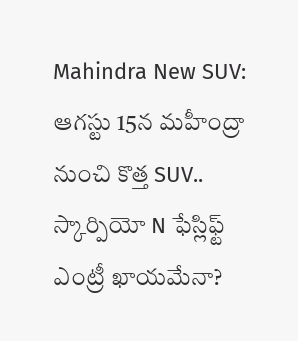Mahindra New SUV: ఆగస్టు 15న మహీంద్రా నుంచి కొత్త SUV.. స్కార్పియో N ఫేస్లిఫ్ట్ ఎంట్రీ ఖాయమేనా?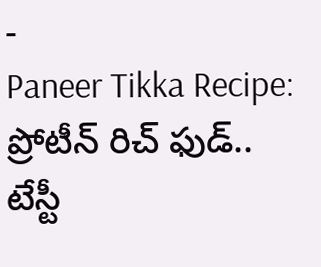-
Paneer Tikka Recipe: ప్రోటీన్ రిచ్ ఫుడ్.. టేస్టీ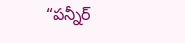“పన్నీర్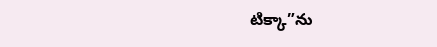టిక్కా”ను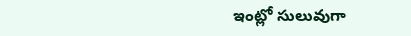ఇంట్లో సులువుగా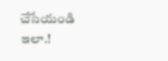చేసేయండి ఇలా.!